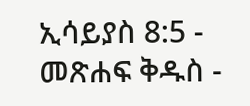ኢሳይያስ 8:5 - መጽሐፍ ቅዱስ -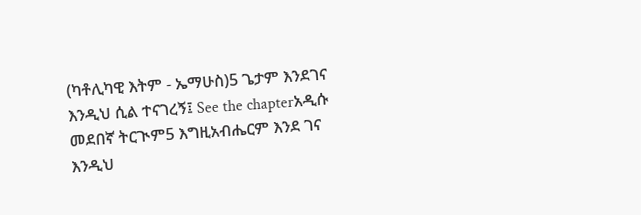(ካቶሊካዊ እትም - ኤማሁስ)5 ጌታም እንደገና እንዲህ ሲል ተናገረኝ፤ See the chapterአዲሱ መደበኛ ትርጒም5 እግዚአብሔርም እንደ ገና እንዲህ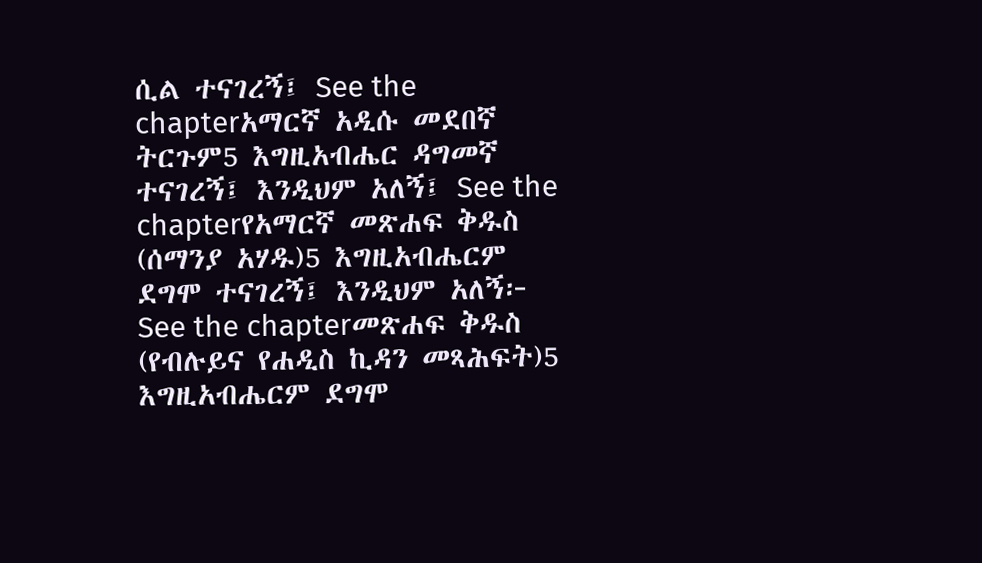ሲል ተናገረኝ፤ See the chapterአማርኛ አዲሱ መደበኛ ትርጉም5 እግዚአብሔር ዳግመኛ ተናገረኝ፤ እንዲህም አለኝ፤ See the chapterየአማርኛ መጽሐፍ ቅዱስ (ሰማንያ አሃዱ)5 እግዚአብሔርም ደግሞ ተናገረኝ፤ እንዲህም አለኝ፦ See the chapterመጽሐፍ ቅዱስ (የብሉይና የሐዲስ ኪዳን መጻሕፍት)5 እግዚአብሔርም ደግሞ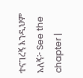ተናገረኝ እንዲህም አለኝ፦ See the chapter |